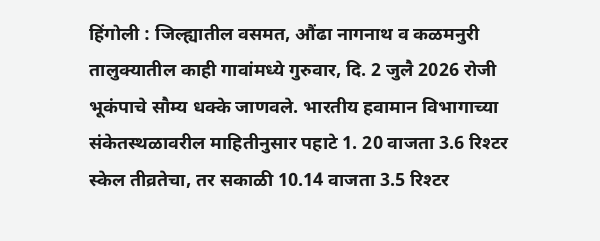हिंगोली : जिल्ह्यातील वसमत, औंढा नागनाथ व कळमनुरी तालुक्यातील काही गावांमध्ये गुरुवार, दि. 2 जुलै 2026 रोजी भूकंपाचे सौम्य धक्के जाणवले. भारतीय हवामान विभागाच्या संकेतस्थळावरील माहितीनुसार पहाटे 1. 20 वाजता 3.6 रिश्टर स्केल तीव्रतेचा, तर सकाळी 10.14 वाजता 3.5 रिश्टर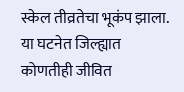स्केल तीव्रतेचा भूकंप झाला. या घटनेत जिल्ह्यात कोणतीही जीवित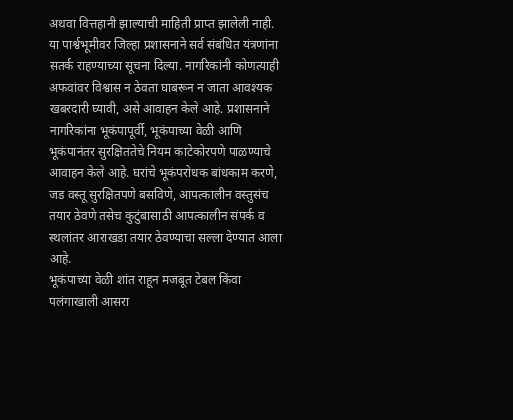अथवा वित्तहानी झाल्याची माहिती प्राप्त झालेली नाही.
या पार्श्वभूमीवर जिल्हा प्रशासनाने सर्व संबंधित यंत्रणांना सतर्क राहण्याच्या सूचना दिल्या. नागरिकांनी कोणत्याही अफवांवर विश्वास न ठेवता घाबरून न जाता आवश्यक खबरदारी घ्यावी, असे आवाहन केले आहे. प्रशासनाने नागरिकांना भूकंपापूर्वी, भूकंपाच्या वेळी आणि भूकंपानंतर सुरक्षिततेचे नियम काटेकोरपणे पाळण्याचे आवाहन केले आहे. घरांचे भूकंपरोधक बांधकाम करणे, जड वस्तू सुरक्षितपणे बसविणे, आपत्कालीन वस्तुसंच तयार ठेवणे तसेच कुटुंबासाठी आपत्कालीन संपर्क व स्थलांतर आराखडा तयार ठेवण्याचा सल्ला देण्यात आला आहे.
भूकंपाच्या वेळी शांत राहून मजबूत टेबल किंवा पलंगाखाली आसरा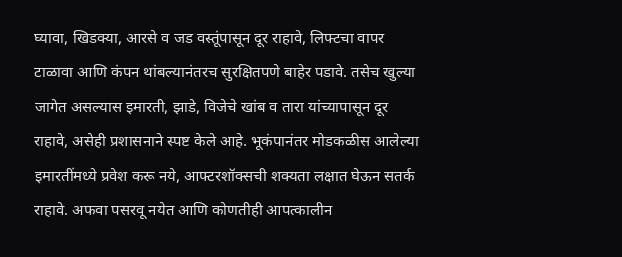घ्यावा, खिडक्या, आरसे व जड वस्तूंपासून दूर राहावे, लिफ्टचा वापर टाळावा आणि कंपन थांबल्यानंतरच सुरक्षितपणे बाहेर पडावे. तसेच खुल्या जागेत असल्यास इमारती, झाडे, विजेचे खांब व तारा यांच्यापासून दूर राहावे, असेही प्रशासनाने स्पष्ट केले आहे. भूकंपानंतर मोडकळीस आलेल्या इमारतींमध्ये प्रवेश करू नये, आफ्टरशॉक्सची शक्यता लक्षात घेऊन सतर्क राहावे. अफवा पसरवू नयेत आणि कोणतीही आपत्कालीन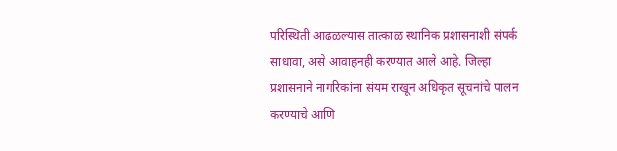परिस्थिती आढळल्यास तात्काळ स्थानिक प्रशासनाशी संपर्क साधावा, असे आवाहनही करण्यात आले आहे. जिल्हा प्रशासनाने नागरिकांना संयम राखून अधिकृत सूचनांचे पालन करण्याचे आणि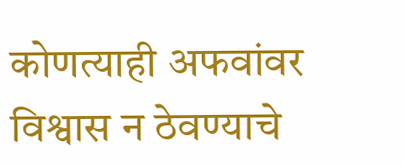कोणत्याही अफवांवर विश्वास न ठेवण्याचे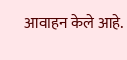आवाहन केले आहे.